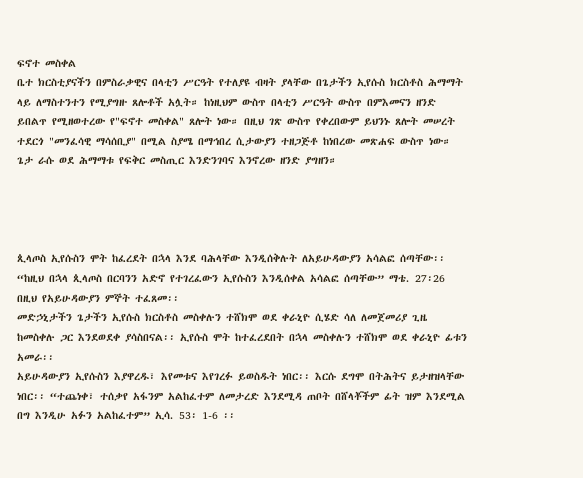ፍኖተ መስቀል
ቤተ ክርስቲያናችን በምስራቃዊና በላቲን ሥርዓት የተለያዩ ብዛት ያላቸው በጌታችን ኢየሱስ ክርስቶስ ሕማማት ላይ ለማስተንተን የሚያግዙ ጸሎቶች አሏት። ከነዚህም ውስጥ በላቲን ሥርዓት ውስጥ በምእመናን ዘንድ ይበልጥ የሚዘወተረው የ"ፍኖተ መስቀል" ጸሎት ነው። በዚህ ገጽ ውስጥ የቀረበውም ይህንኑ ጸሎት መሠረት ተደርጎ "መንፈሳዊ ማሳሰቢያ" በሚል ስያሜ በማኅበረ ሲታውያን ተዘጋጅቶ ከነበረው መጽሐፍ ውስጥ ነው። ጌታ ራሱ ወደ ሕማማቱ የፍቅር መስጢር እንድንገባና እንኖረው ዘንድ ያግዘን።




ጲላጦስ ኢየሱስን ሞት ከፈረደት በኋላ እንደ ባሕላቸው እንዲሰቅሉት ለአይሁዳውያን አሳልፎ ሰጣቸው፡፡ “ከዚህ በኋላ ጲላጦስ በርባንን አድኖ የተገረፈውን ኢየሱስን እንዲሰቀል አሳልፎ ሰጣቸው” ማቴ. 27፡26 በዚህ የአይሁዳውያን ምኞት ተፈጸመ፡፡
መድኃኒታችን ጌታችን ኢየሱስ ክርስቶስ መስቀሉን ተሸክሞ ወደ ቀራኒዮ ሲሄድ ሳለ ለመጀመሪያ ጊዜ ከመስቀሉ ጋር እንደወደቀ ያሳስበናል፡፡ ኢየሱስ ሞት ከተፈረደበት በኋላ መስቀሉን ተሸክሞ ወደ ቀራኒዮ ፊቱን አመራ፡፡
አይሁዳውያን ኢየሱስን እያዋረዱ፣ እየመቱና እየገረፉ ይወስዱት ነበር፡፡ እርሱ ደግሞ በትሕትና ይታዘዝላቸው ነበር፡፡ “ተጨነቀ፣ ተሰቃየ አፋንም አልከፈተም ለመታረድ እንደሚዳ ጠቦት በሸላቾችም ፊት ዝም እንደሚል በግ እንዲሁ አፉን አልከፈተም” ኢሳ. 53፡ 1-6 ፡፡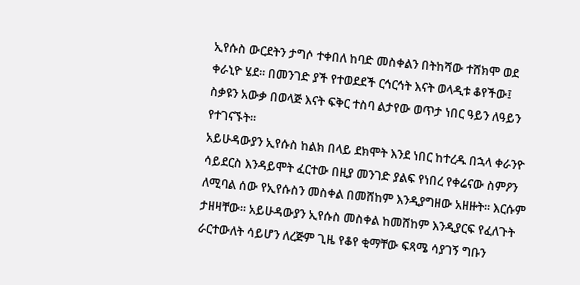ኢየሱስ ውርደትን ታግሶ ተቀበለ ከባድ መስቀልን በትከሻው ተሸክሞ ወደ ቀራኒዮ ሄደ፡፡ በመንገድ ያች የተወደደች ርኅርኅት እናት ወላዲቱ ቆየችው፤ ስቃዩን አውቃ በወላጅ እናት ፍቅር ተስባ ልታየው ወጥታ ነበር ዓይን ለዓይን የተገናኙት፡፡
አይሁዳውያን ኢየሱስ ከልክ በላይ ደክሞት እንደ ነበር ከተረዱ በኋላ ቀራንዮ ሳይደርስ እንዳይሞት ፈርተው በዚያ መንገድ ያልፍ የነበረ የቀሬናው ስምዖን ለሚባል ሰው የኢየሱስን መስቀል በመሸከም እንዲያግዘው አዘዙት፡፡ እርሱም ታዘዛቸው፡፡ አይሁዳውያን ኢየሱስ መስቀል ከመሸከም እንዲያርፍ የፈለጉት ራርተውለት ሳይሆን ለረጅም ጊዜ የቆየ ቂማቸው ፍጻሜ ሳያገኝ ግቡን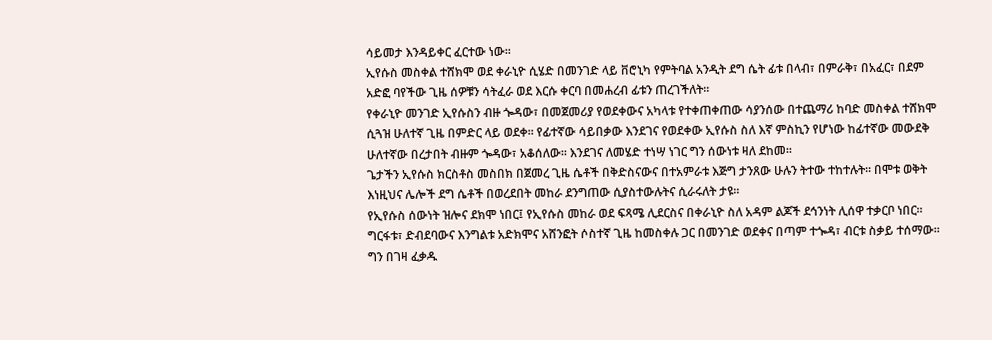ሳይመታ እንዳይቀር ፈርተው ነው፡፡
ኢየሱስ መስቀል ተሸክሞ ወደ ቀራኒዮ ሲሄድ በመንገድ ላይ ቨሮኒካ የምትባል አንዲት ደግ ሴት ፊቱ በላብ፣ በምራቅ፣ በአፈር፣ በደም አድፎ ባየችው ጊዜ ሰዎቹን ሳትፈራ ወደ እርሱ ቀርባ በመሐረብ ፊቱን ጠረገችለት፡፡
የቀራኒዮ መንገድ ኢየሱስን ብዙ ጐዳው፣ በመጀመሪያ የወደቀውና አካላቱ የተቀጠቀጠው ሳያንሰው በተጨማሪ ከባድ መስቀል ተሸክሞ ሲጓዝ ሁለተኛ ጊዜ በምድር ላይ ወደቀ፡፡ የፊተኛው ሳይበቃው እንደገና የወደቀው ኢየሱስ ስለ እኛ ምስኪን የሆነው ከፊተኛው መውደቅ ሁለተኛው በረታበት ብዙም ጐዳው፣ አቆሰለው፡፡ እንደገና ለመሄድ ተነሣ ነገር ግን ሰውነቱ ዛለ ደከመ፡፡
ጌታችን ኢየሱስ ክርስቶስ መስበክ በጀመረ ጊዜ ሴቶች በቅድስናውና በተአምራቱ እጅግ ታንጸው ሁሉን ትተው ተከተሉት፡፡ በሞቱ ወቅት እነዚህና ሌሎች ደግ ሴቶች በወረደበት መከራ ደንግጠው ሲያስተውሉትና ሲራሩለት ታዩ፡፡
የኢየሱስ ሰውነት ዝሎና ደክሞ ነበር፤ የኢየሱስ መከራ ወደ ፍጻሜ ሊደርስና በቀራኒዮ ስለ አዳም ልጆች ደኅንነት ሊሰዋ ተቃርቦ ነበር፡፡ ግርፋቱ፣ ድብደባውና እንግልቱ አድክሞና አሸንፎት ሶስተኛ ጊዜ ከመስቀሉ ጋር በመንገድ ወደቀና በጣም ተጐዳ፣ ብርቱ ስቃይ ተሰማው፡፡ ግን በገዛ ፈቃዱ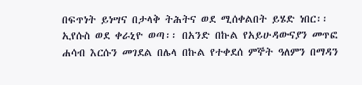በፍጥነት ይነሣና በታላቅ ትሕትና ወደ ሚሰቀልበት ይሄድ ነበር፡፡
ኢየሱስ ወደ ቀራኒዮ ወጣ፡፡ በአንድ በኩል የአይሁዳውናያን መጥፎ ሐሳብ እርሱን መገደል በሌላ በኩል የተቀደሰ ምኞት ዓለምን በማዳን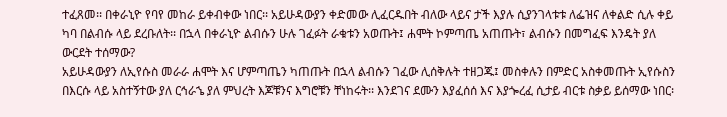ተፈጸመ፡፡ በቀራኒዮ የባየ መከራ ይቀብቀው ነበር፡፡ አይሁዳውያን ቀድመው ሊፈርዱበት ብለው ላይና ታች እያሉ ሲያንገላቱቱ ለፌዝና ለቀልድ ሲሉ ቀይ ካባ በልብሱ ላይ ደረቡለት፡፡ በኋላ በቀራኒዮ ልብሱን ሁሉ ገፈፉት ራቁቱን አወጡት፤ ሐሞት ኮምጣጤ አጠጡት፣ ልብሱን በመግፈፍ እንዴት ያለ ውርደት ተሰማው?
አይሁዳውያን ለኢየሱስ መራራ ሐሞት እና ሆምጣጤን ካጠጡት በኋላ ልብሱን ገፈው ሊሰቅሉት ተዘጋጁ፤ መስቀሉን በምድር አስቀመጡት ኢየሱስን በእርሱ ላይ አስተኝተው ያለ ርኅራኄ ያለ ምህረት እጆቹንና እግሮቹን ቸነከሩት፡፡ እንደገና ደሙን እያፈሰሰ እና እያጐረፈ ሲታይ ብርቱ ስቃይ ይሰማው ነበር፡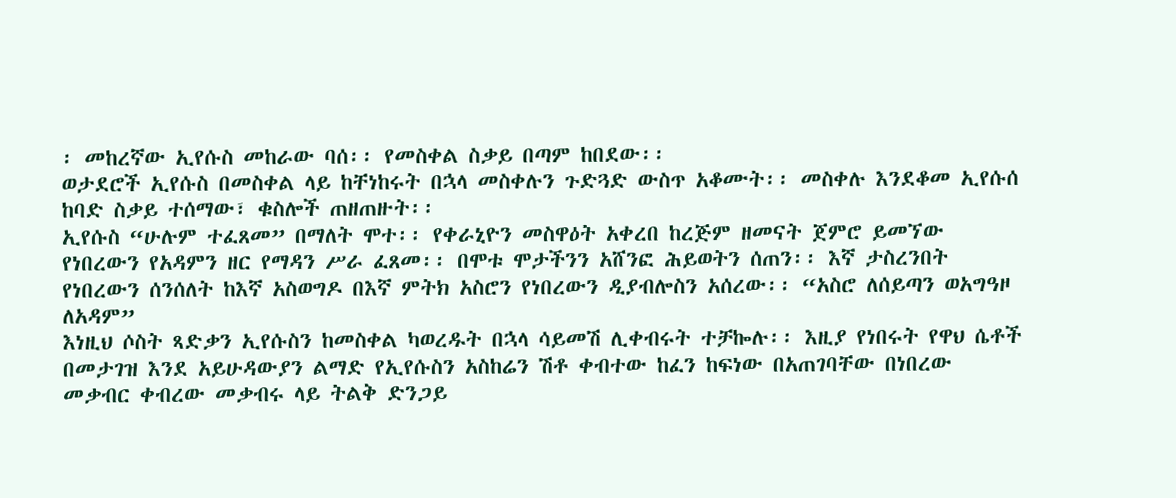፡ መከረኛው ኢየሱስ መከራው ባሰ፡፡ የመስቀል ስቃይ በጣም ከበደው፡፡
ወታደሮች ኢየሱስ በመስቀል ላይ ከቸነከሩት በኋላ መስቀሉን ጉድጓድ ውስጥ አቆሙት፡፡ መስቀሉ እንደቆመ ኢየሱሰ ከባድ ስቃይ ተሰማው፣ ቁስሎች ጠዘጠዙት፡፡
ኢየሱስ “ሁሉም ተፈጸመ” በማለት ሞተ፡፡ የቀራኒዮን መስዋዕት አቀረበ ከረጅም ዘመናት ጀምሮ ይመኘው የነበረውን የአዳምን ዘር የማዳን ሥራ ፈጸመ፡፡ በሞቱ ሞታችንን አሸንፎ ሕይወትን ሰጠን፡፡ እኛ ታስረንበት የነበረውን ሰንሰለት ከእኛ አስወግዶ በእኛ ምትክ አስሮን የነበረውን ዲያብሎስን አሰረው፡፡ “አስሮ ለሰይጣን ወአግዓዞ ለአዳም”
እነዚህ ሶስት ጻድቃን ኢየሱስን ከመስቀል ካወረዱት በኋላ ሳይመሽ ሊቀብሩት ተቻኰሉ፡፡ እዚያ የነበሩት የዋህ ሴቶች በመታገዝ እንደ አይሁዳውያን ልማድ የኢየሱስን አስከሬን ሽቶ ቀብተው ከፈን ከፍነው በአጠገባቸው በነበረው መቃብር ቀብረው መቃብሩ ላይ ትልቅ ድንጋይ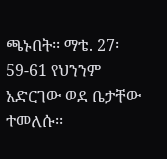ጫኑበት፡፡ ማቴ. 27፡59-61 የህንንም አድርገው ወደ ቤታቸው ተመለሱ፡፡